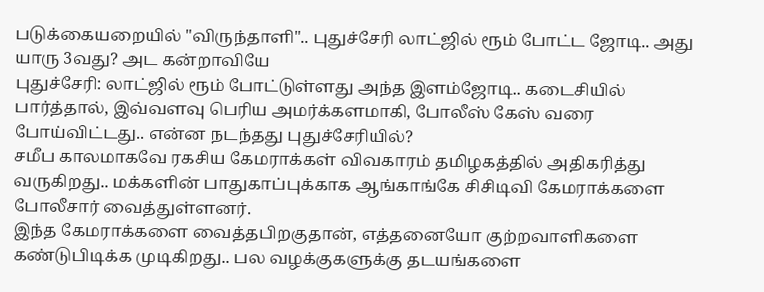படுக்கையறையில் "விருந்தாளி".. புதுச்சேரி லாட்ஜில் ரூம் போட்ட ஜோடி.. அது யாரு 3வது? அட கன்றாவியே
புதுச்சேரி: லாட்ஜில் ரூம் போட்டுள்ளது அந்த இளம்ஜோடி.. கடைசியில் பார்த்தால், இவ்வளவு பெரிய அமர்க்களமாகி, போலீஸ் கேஸ் வரை போய்விட்டது.. என்ன நடந்தது புதுச்சேரியில்?
சமீப காலமாகவே ரகசிய கேமராக்கள் விவகாரம் தமிழகத்தில் அதிகரித்து வருகிறது.. மக்களின் பாதுகாப்புக்காக ஆங்காங்கே சிசிடிவி கேமராக்களை போலீசார் வைத்துள்ளனர்.
இந்த கேமராக்களை வைத்தபிறகுதான், எத்தனையோ குற்றவாளிகளை கண்டுபிடிக்க முடிகிறது.. பல வழக்குகளுக்கு தடயங்களை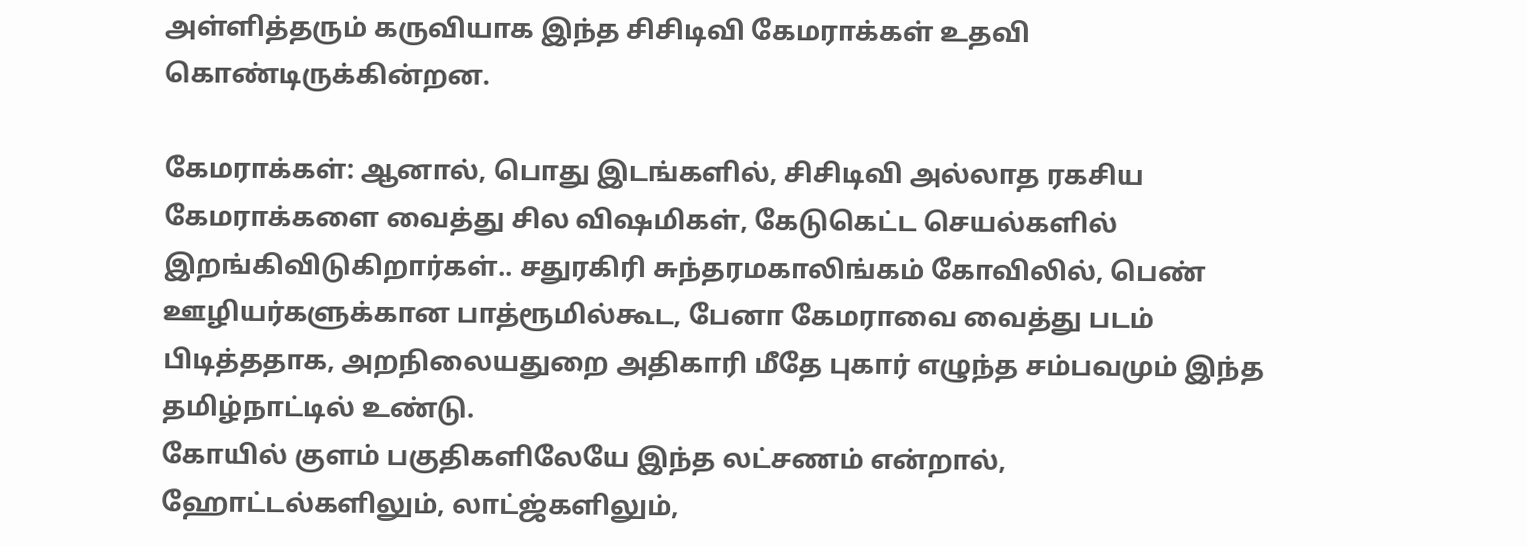அள்ளித்தரும் கருவியாக இந்த சிசிடிவி கேமராக்கள் உதவி கொண்டிருக்கின்றன.

கேமராக்கள்: ஆனால், பொது இடங்களில், சிசிடிவி அல்லாத ரகசிய கேமராக்களை வைத்து சில விஷமிகள், கேடுகெட்ட செயல்களில் இறங்கிவிடுகிறார்கள்.. சதுரகிரி சுந்தரமகாலிங்கம் கோவிலில், பெண் ஊழியர்களுக்கான பாத்ரூமில்கூட, பேனா கேமராவை வைத்து படம் பிடித்ததாக, அறநிலையதுறை அதிகாரி மீதே புகார் எழுந்த சம்பவமும் இந்த தமிழ்நாட்டில் உண்டு.
கோயில் குளம் பகுதிகளிலேயே இந்த லட்சணம் என்றால், ஹோட்டல்களிலும், லாட்ஜ்களிலும்,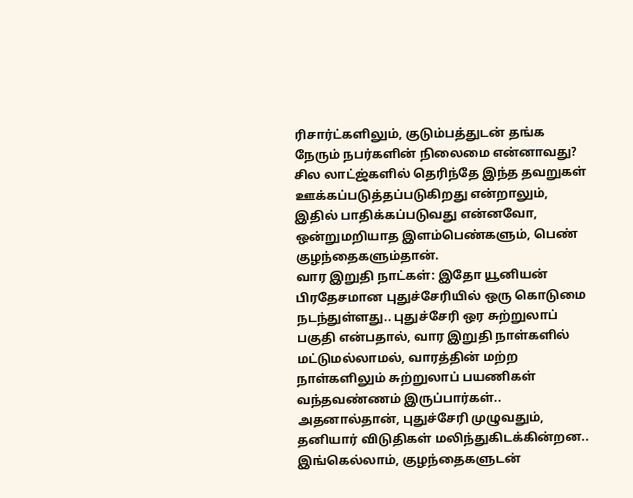ரிசார்ட்களிலும், குடும்பத்துடன் தங்க நேரும் நபர்களின் நிலைமை என்னாவது? சில லாட்ஜ்களில் தெரிந்தே இந்த தவறுகள் ஊக்கப்படுத்தப்படுகிறது என்றாலும், இதில் பாதிக்கப்படுவது என்னவோ, ஒன்றுமறியாத இளம்பெண்களும், பெண் குழந்தைகளும்தான்.
வார இறுதி நாட்கள்: இதோ யூனியன் பிரதேசமான புதுச்சேரியில் ஒரு கொடுமை நடந்துள்ளது.. புதுச்சேரி ஒர சுற்றுலாப் பகுதி என்பதால், வார இறுதி நாள்களில் மட்டுமல்லாமல், வாரத்தின் மற்ற நாள்களிலும் சுற்றுலாப் பயணிகள் வந்தவண்ணம் இருப்பார்கள்.. அதனால்தான், புதுச்சேரி முழுவதும், தனியார் விடுதிகள் மலிந்துகிடக்கின்றன.. இங்கெல்லாம், குழந்தைகளுடன்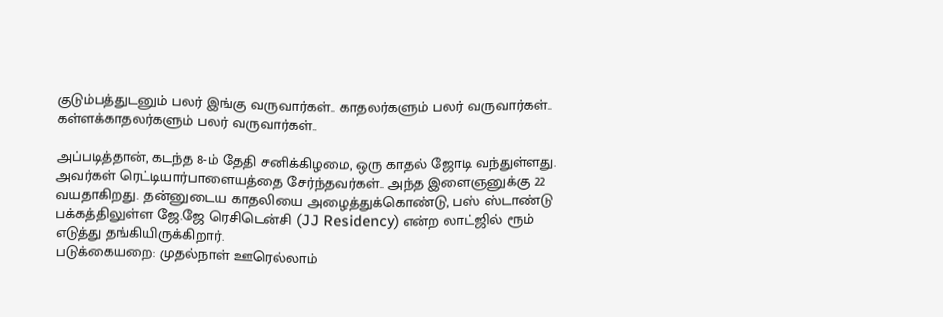குடும்பத்துடனும் பலர் இங்கு வருவார்கள்.. காதலர்களும் பலர் வருவார்கள்.. கள்ளக்காதலர்களும் பலர் வருவார்கள்..

அப்படித்தான், கடந்த 8-ம் தேதி சனிக்கிழமை, ஒரு காதல் ஜோடி வந்துள்ளது. அவர்கள் ரெட்டியார்பாளையத்தை சேர்ந்தவர்கள்.. அந்த இளைஞனுக்கு 22 வயதாகிறது. தன்னுடைய காதலியை அழைத்துக்கொண்டு, பஸ் ஸ்டாண்டு பக்கத்திலுள்ள ஜே.ஜே ரெசிடென்சி (JJ Residency) என்ற லாட்ஜில் ரூம் எடுத்து தங்கியிருக்கிறார்.
படுக்கையறை: முதல்நாள் ஊரெல்லாம்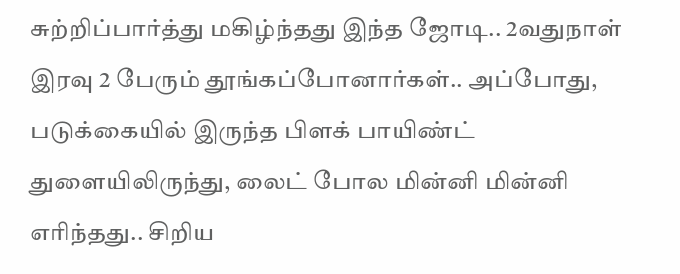சுற்றிப்பார்த்து மகிழ்ந்தது இந்த ஜோடி.. 2வதுநாள் இரவு 2 பேரும் தூங்கப்போனார்கள்.. அப்போது, படுக்கையில் இருந்த பிளக் பாயிண்ட் துளையிலிருந்து, லைட் போல மின்னி மின்னி எரிந்தது.. சிறிய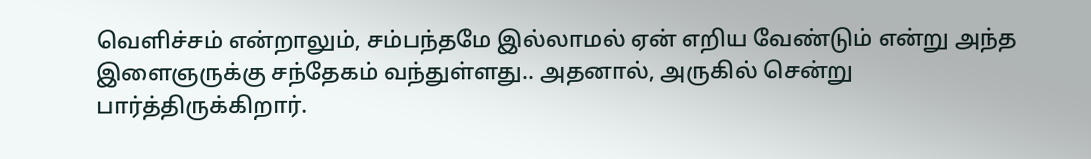வெளிச்சம் என்றாலும், சம்பந்தமே இல்லாமல் ஏன் எறிய வேண்டும் என்று அந்த இளைஞருக்கு சந்தேகம் வந்துள்ளது.. அதனால், அருகில் சென்று பார்த்திருக்கிறார்.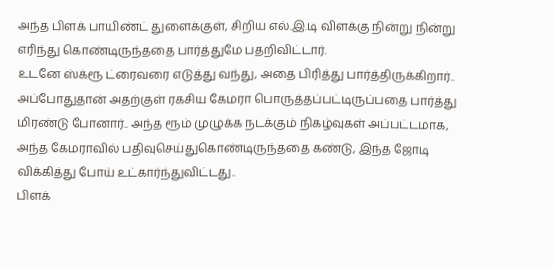அந்த பிளக் பாயிண்ட் துளைக்குள், சிறிய எல்.இ.டி விளக்கு நின்று நின்று எரிந்து கொண்டிருந்ததை பார்த்துமே பதறிவிட்டார்.
உடனே ஸ்க்ரூ ட்ரைவரை எடுத்து வந்து, அதை பிரித்து பார்த்திருக்கிறார்.. அப்போதுதான் அதற்குள் ரகசிய கேமரா பொருத்தப்பட்டிருப்பதை பார்த்து மிரண்டு போனார்.. அந்த ரூம் முழுக்க நடக்கும் நிகழ்வுகள் அப்பட்டமாக, அந்த கேமராவில் பதிவுசெய்துகொண்டிருந்ததை கண்டு, இந்த ஜோடி விக்கித்து போய் உட்கார்ந்துவிட்டது..
பிளக்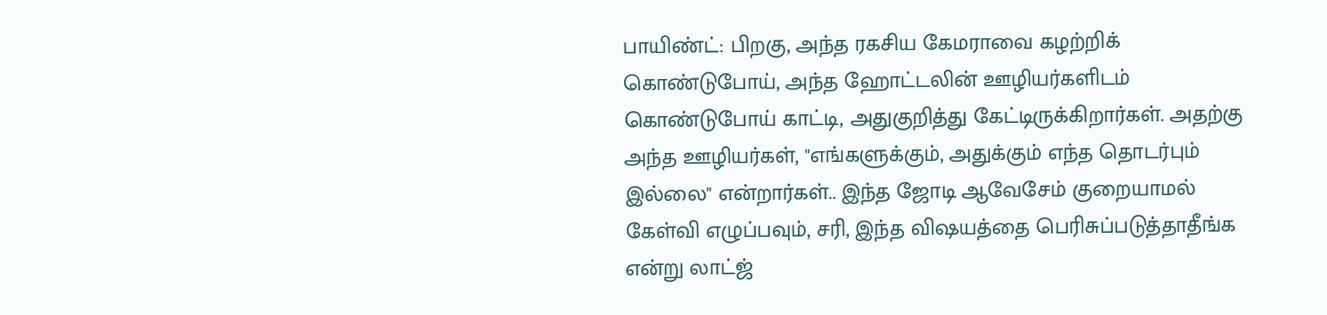பாயிண்ட்: பிறகு, அந்த ரகசிய கேமராவை கழற்றிக் கொண்டுபோய், அந்த ஹோட்டலின் ஊழியர்களிடம் கொண்டுபோய் காட்டி, அதுகுறித்து கேட்டிருக்கிறார்கள். அதற்கு அந்த ஊழியர்கள், "எங்களுக்கும், அதுக்கும் எந்த தொடர்பும் இல்லை" என்றார்கள்.. இந்த ஜோடி ஆவேசேம் குறையாமல் கேள்வி எழுப்பவும், சரி, இந்த விஷயத்தை பெரிசுப்படுத்தாதீங்க என்று லாட்ஜ்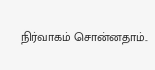நிர்வாகம் சொன்னதாம்..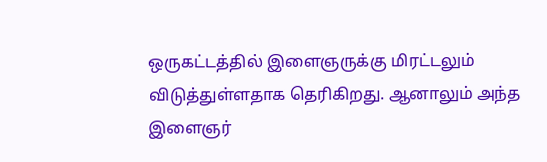ஒருகட்டத்தில் இளைஞருக்கு மிரட்டலும் விடுத்துள்ளதாக தெரிகிறது. ஆனாலும் அந்த இளைஞர்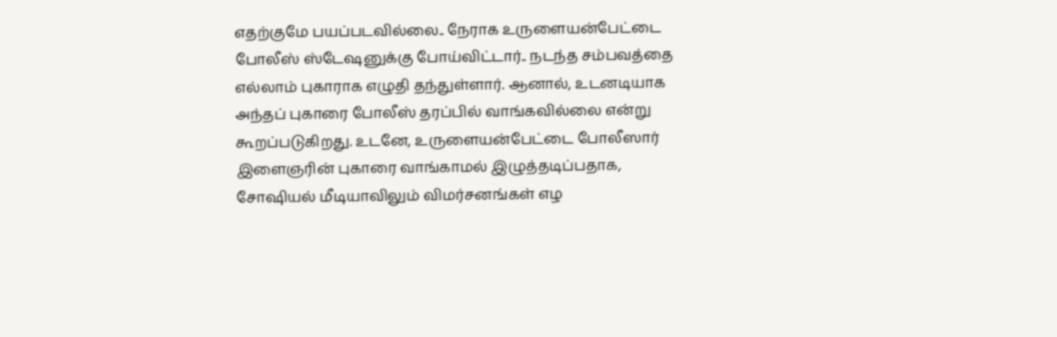எதற்குமே பயப்படவில்லை.. நேராக உருளையன்பேட்டை போலீஸ் ஸ்டேஷனுக்கு போய்விட்டார்.. நடந்த சம்பவத்தை எல்லாம் புகாராக எழுதி தந்துள்ளார். ஆனால், உடனடியாக அந்தப் புகாரை போலீஸ் தரப்பில் வாங்கவில்லை என்று கூறப்படுகிறது. உடனே, உருளையன்பேட்டை போலீஸார் இளைஞரின் புகாரை வாங்காமல் இழுத்தடிப்பதாக, சோஷியல் மீடியாவிலும் விமர்சனங்கள் எழ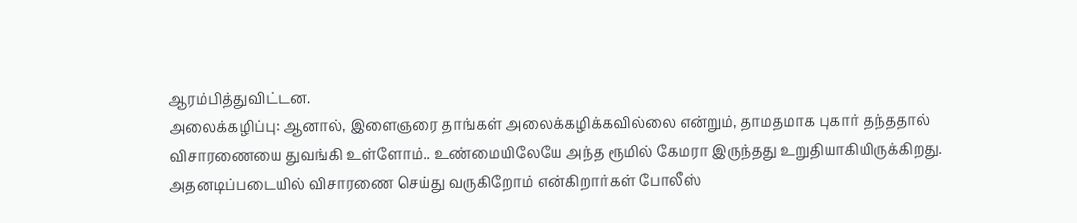ஆரம்பித்துவிட்டன.
அலைக்கழிப்பு: ஆனால், இளைஞரை தாங்கள் அலைக்கழிக்கவில்லை என்றும், தாமதமாக புகார் தந்ததால் விசாரணையை துவங்கி உள்ளோம்.. உண்மையிலேயே அந்த ரூமில் கேமரா இருந்தது உறுதியாகியிருக்கிறது. அதனடிப்படையில் விசாரணை செய்து வருகிறோம் என்கிறார்கள் போலீஸ்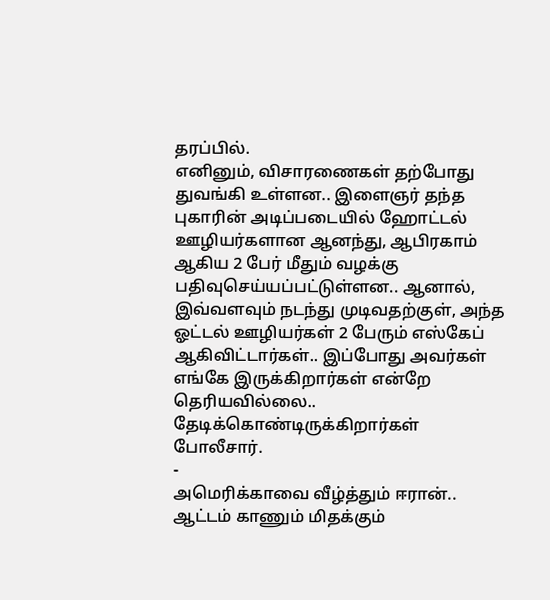தரப்பில்.
எனினும், விசாரணைகள் தற்போது துவங்கி உள்ளன.. இளைஞர் தந்த புகாரின் அடிப்படையில் ஹோட்டல் ஊழியர்களான ஆனந்து, ஆபிரகாம் ஆகிய 2 பேர் மீதும் வழக்கு பதிவுசெய்யப்பட்டுள்ளன.. ஆனால், இவ்வளவும் நடந்து முடிவதற்குள், அந்த ஓட்டல் ஊழியர்கள் 2 பேரும் எஸ்கேப் ஆகிவிட்டார்கள்.. இப்போது அவர்கள் எங்கே இருக்கிறார்கள் என்றே தெரியவில்லை.. தேடிக்கொண்டிருக்கிறார்கள் போலீசார்.
-
அமெரிக்காவை வீழ்த்தும் ஈரான்.. ஆட்டம் காணும் மிதக்கும்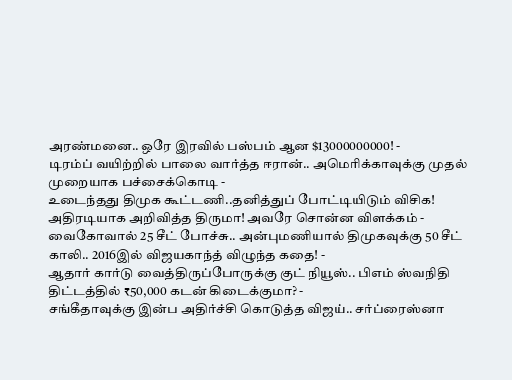அரண்மனை.. ஒரே இரவில் பஸ்பம் ஆன $13000000000! -
டிரம்ப் வயிற்றில் பாலை வார்த்த ஈரான்.. அமெரிக்காவுக்கு முதல் முறையாக பச்சைக்கொடி -
உடைந்தது திமுக கூட்டணி..தனித்துப் போட்டியிடும் விசிக! அதிரடியாக அறிவித்த திருமா! அவரே சொன்ன விளக்கம் -
வைகோவால் 25 சீட் போச்சு.. அன்புமணியால் திமுகவுக்கு 50 சீட் காலி.. 2016இல் விஜயகாந்த் விழுந்த கதை! -
ஆதார் கார்டு வைத்திருப்போருக்கு குட் நியூஸ்.. பிஎம் ஸ்வநிதி திட்டத்தில் ₹50,000 கடன் கிடைக்குமா? -
சங்கீதாவுக்கு இன்ப அதிர்ச்சி கொடுத்த விஜய்.. சர்ப்ரைஸ்னா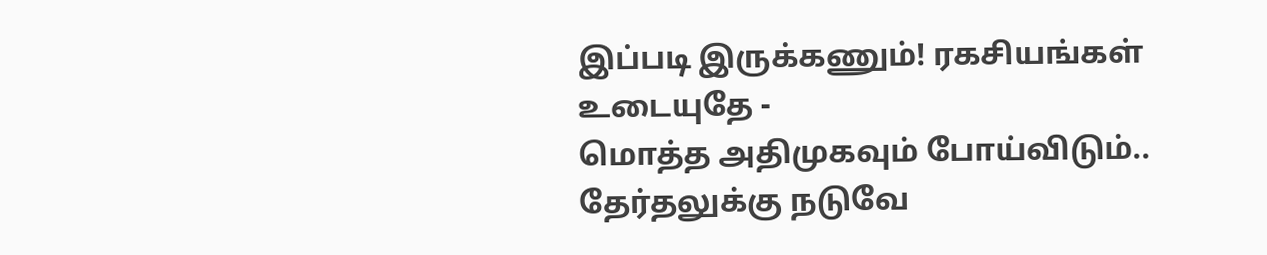இப்படி இருக்கணும்! ரகசியங்கள் உடையுதே -
மொத்த அதிமுகவும் போய்விடும்.. தேர்தலுக்கு நடுவே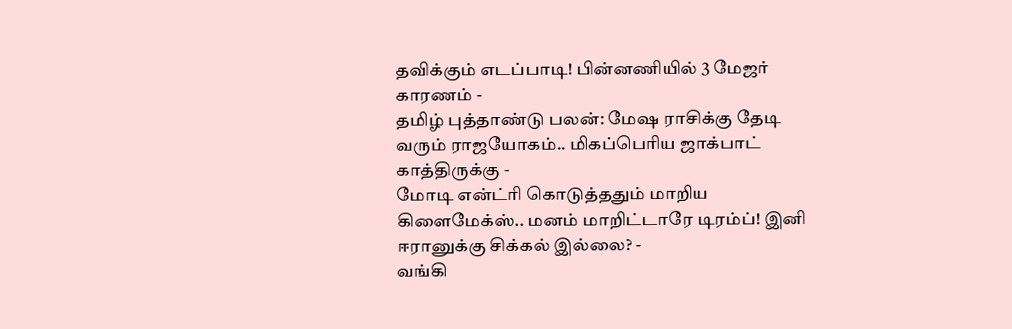தவிக்கும் எடப்பாடி! பின்னணியில் 3 மேஜர் காரணம் -
தமிழ் புத்தாண்டு பலன்: மேஷ ராசிக்கு தேடி வரும் ராஜயோகம்.. மிகப்பெரிய ஜாக்பாட் காத்திருக்கு -
மோடி என்ட்ரி கொடுத்ததும் மாறிய கிளைமேக்ஸ்.. மனம் மாறிட்டாரே டிரம்ப்! இனி ஈரானுக்கு சிக்கல் இல்லை? -
வங்கி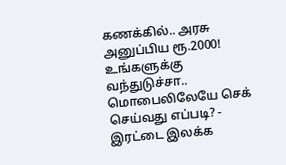கணக்கில்.. அரசு அனுப்பிய ரூ.2000! உங்களுக்கு வந்துடுச்சா.. மொபைலிலேயே செக் செய்வது எப்படி? -
இரட்டை இலக்க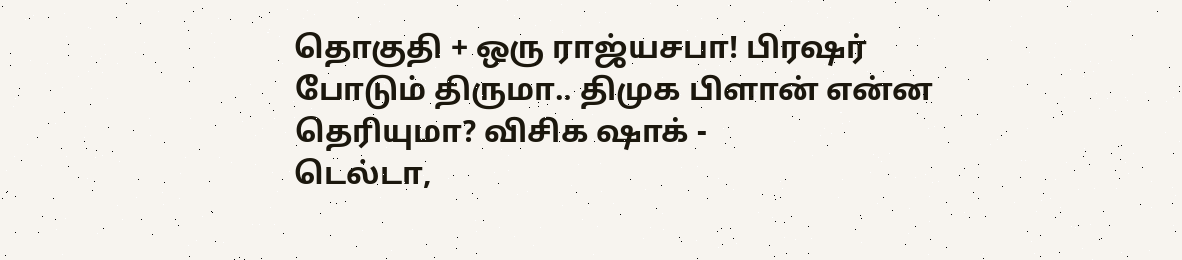தொகுதி + ஒரு ராஜ்யசபா! பிரஷர் போடும் திருமா.. திமுக பிளான் என்ன தெரியுமா? விசிக ஷாக் -
டெல்டா,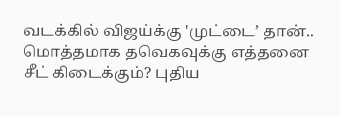வடக்கில் விஜய்க்கு 'முட்டை’ தான்.. மொத்தமாக தவெகவுக்கு எத்தனை சீட் கிடைக்கும்? புதிய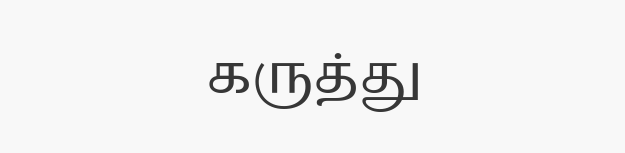கருத்து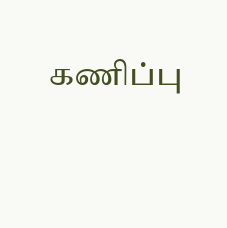கணிப்பு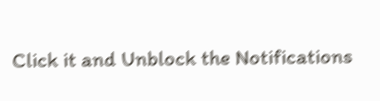Click it and Unblock the Notifications